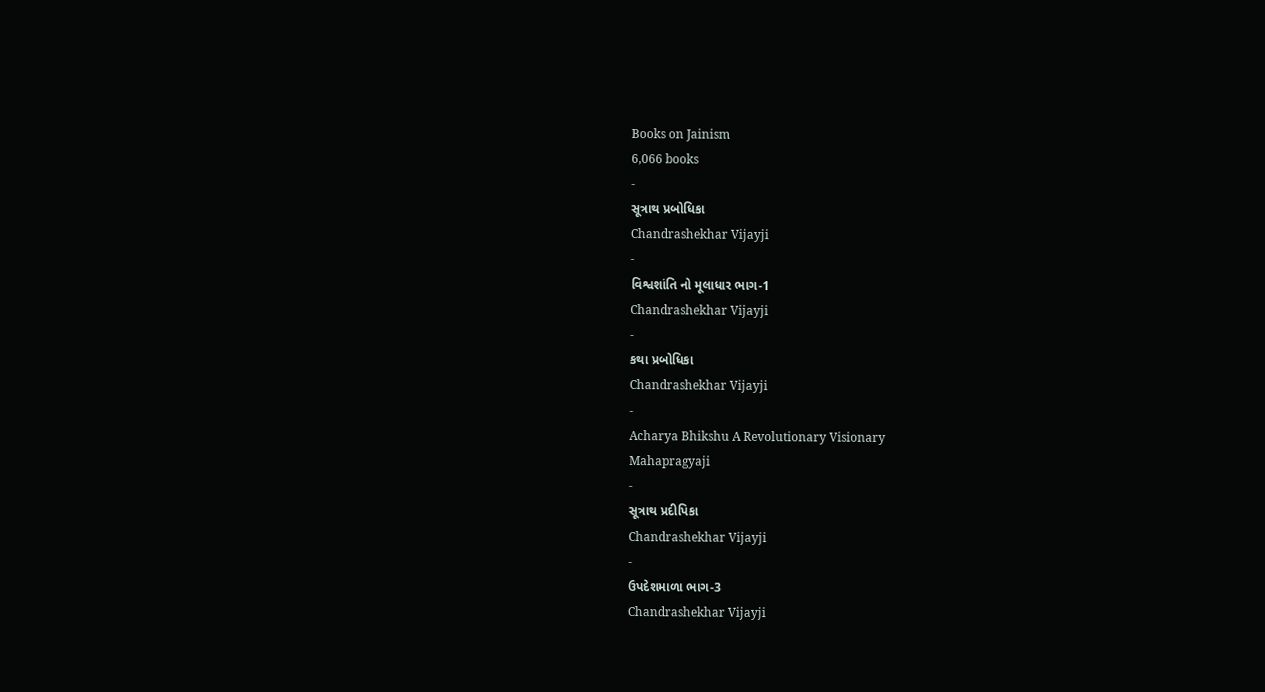Books on Jainism
6,066 books
-
સૂત્રાથ પ્રબોધિકા
Chandrashekhar Vijayji
-
વિશ્વશાંતિ નો મૂલાધાર ભાગ-1
Chandrashekhar Vijayji
-
કથા પ્રબોધિકા
Chandrashekhar Vijayji
-
Acharya Bhikshu A Revolutionary Visionary
Mahapragyaji
-
સૂત્રાથ પ્રદીપિકા
Chandrashekhar Vijayji
-
ઉપદેશમાળા ભાગ-3
Chandrashekhar Vijayji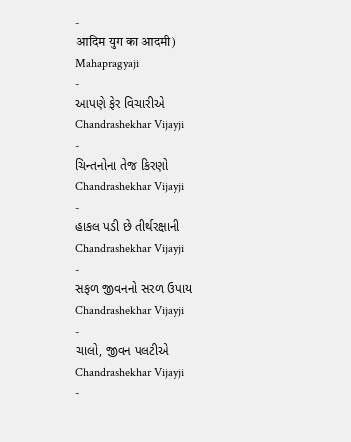-
आदिम युग का आदमी)
Mahapragyaji
-
આપણે ફેર વિચારીએ
Chandrashekhar Vijayji
-
ચિન્તનોના તેજ કિરણો
Chandrashekhar Vijayji
-
હાકલ પડી છે તીર્થરક્ષાની
Chandrashekhar Vijayji
-
સફળ જીવનનો સરળ ઉપાય
Chandrashekhar Vijayji
-
ચાલો, જીવન પલટીએ
Chandrashekhar Vijayji
-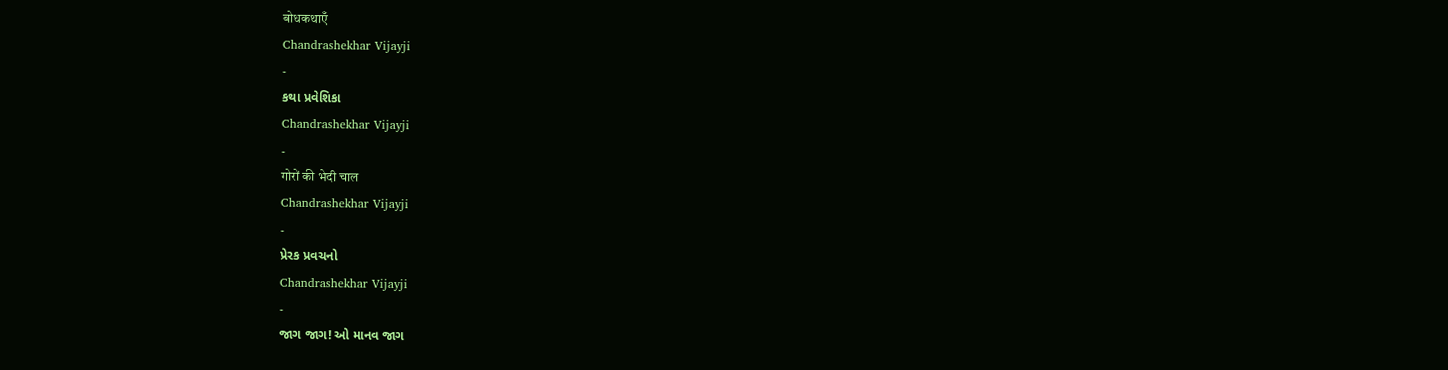बोधकथाएँ
Chandrashekhar Vijayji
-
કથા પ્રવેશિકા
Chandrashekhar Vijayji
-
गोरों की भेदी चाल
Chandrashekhar Vijayji
-
પ્રેરક પ્રવચનો
Chandrashekhar Vijayji
-
જાગ જાગ! ઓ માનવ જાગ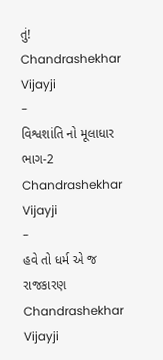તું!
Chandrashekhar Vijayji
-
વિશ્વશાંતિ નો મૂલાધાર ભાગ-2
Chandrashekhar Vijayji
-
હવે તો ધર્મ એ જ રાજકારણ
Chandrashekhar Vijayji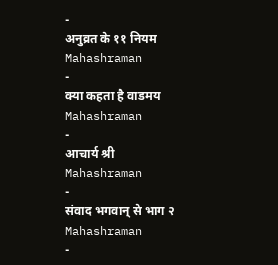-
अनुव्रत के ११ नियम
Mahashraman
-
क्या कहता है वाडमय
Mahashraman
-
आचार्य श्री
Mahashraman
-
संवाद भगवान् से भाग २
Mahashraman
-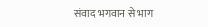संवाद भगवान से भाग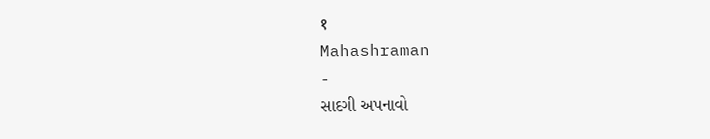१
Mahashraman
-
સાદગી અપનાવો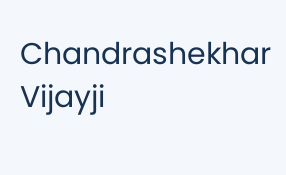Chandrashekhar Vijayji